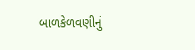બાળકેળવણીનું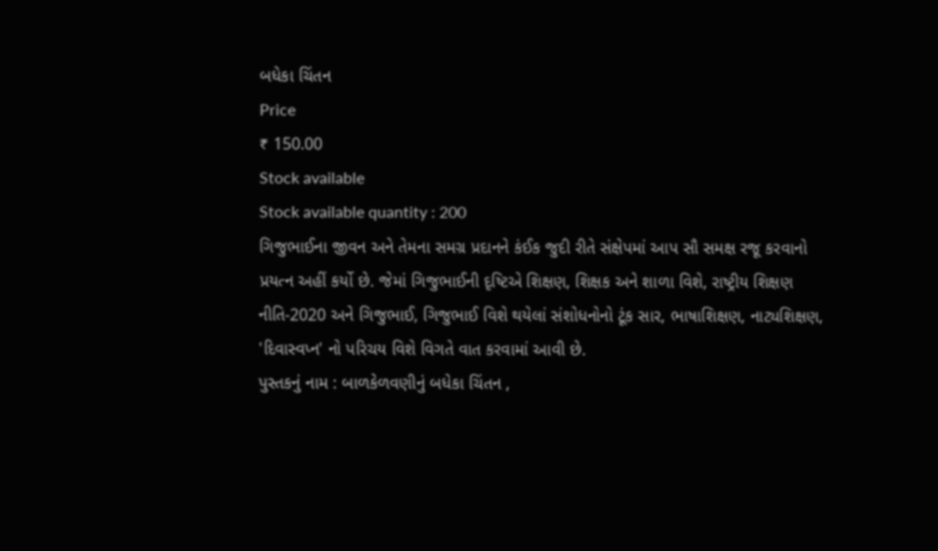બધેકા ચિંતન
Price
₹ 150.00
Stock available
Stock available quantity : 200
ગિજુભાઈના જીવન અને તેમના સમગ્ર પ્રદાનને કંઈક જુદી રીતે સંક્ષેપમાં આપ સૌ સમક્ષ રજૂ કરવાનો પ્રયત્ન અહીં કર્યો છે. જેમાં ગિજુભાઈની દૃષ્ટિએ શિક્ષણ, શિક્ષક અને શાળા વિશે, રાષ્ટ્રીય શિક્ષણ નીતિ-2020 અને ગિજુભાઈ, ગિજુભાઈ વિશે થયેલાં સંશોધનોનો ટૂંક સાર, ભાષાશિક્ષણ, નાટ્યશિક્ષણ, 'દિવાસ્વપ્ન' નો પરિચય વિશે વિગતે વાત કરવામાં આવી છે.
પુસ્તકનું નામ : બાળકેળવણીનું બધેકા ચિંતન ,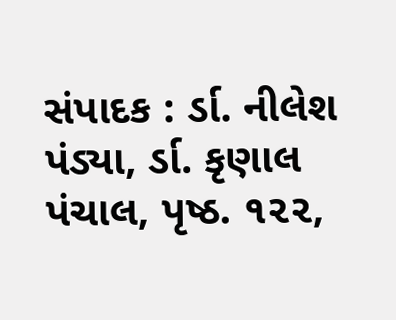સંપાદક : ર્ડા. નીલેશ પંડ્યા, ર્ડા. કૃણાલ પંચાલ, પૃષ્ઠ. ૧૨૨,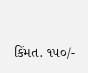કિંમત. ૧૫૦/-